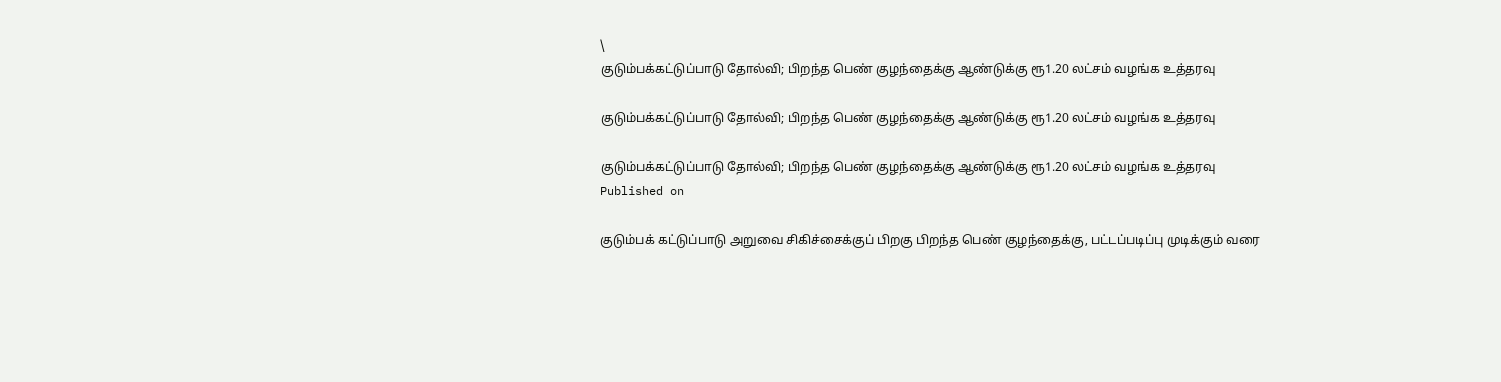\
குடும்பக்கட்டுப்பாடு தோல்வி; பிறந்த பெண் குழந்தைக்கு ஆண்டுக்கு ரூ1.20 லட்சம் வழங்க உத்தரவு

குடும்பக்கட்டுப்பாடு தோல்வி; பிறந்த பெண் குழந்தைக்கு ஆண்டுக்கு ரூ1.20 லட்சம் வழங்க உத்தரவு

குடும்பக்கட்டுப்பாடு தோல்வி; பிறந்த பெண் குழந்தைக்கு ஆண்டுக்கு ரூ1.20 லட்சம் வழங்க உத்தரவு
Published on

குடும்பக் கட்டுப்பாடு அறுவை சிகிச்சைக்குப் பிறகு பிறந்த பெண் குழந்தைக்கு, பட்டப்படிப்பு முடிக்கும் வரை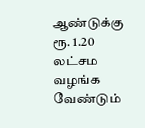ஆண்டுக்கு ரூ. 1.20 லட்சம வழங்க வேண்டும்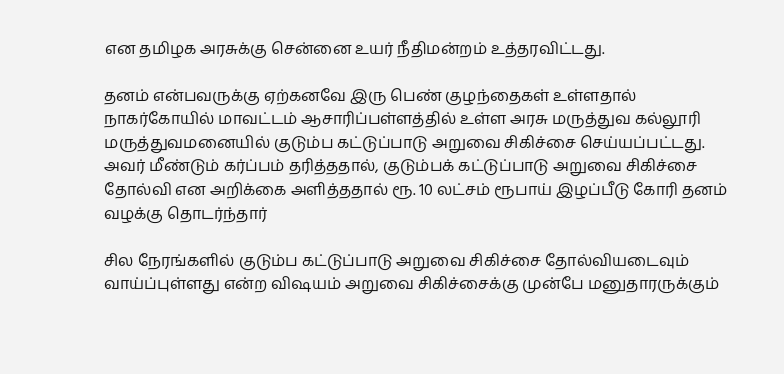என தமிழக அரசுக்கு சென்னை உயர் நீதிமன்றம் உத்தரவிட்டது.

தனம் என்பவருக்கு ஏற்கனவே இரு பெண் குழந்தைகள் உள்ளதால் நாகர்கோயில் மாவட்டம் ஆசாரிப்பள்ளத்தில் உள்ள அரசு மருத்துவ கல்லூரி மருத்துவமனையில் குடும்ப கட்டுப்பாடு அறுவை சிகிச்சை செய்யப்பட்டது. அவர் மீண்டும் கர்ப்பம் தரித்ததால், குடும்பக் கட்டுப்பாடு அறுவை சிகிச்சை தோல்வி என அறிக்கை அளித்ததால் ரூ. 10 லட்சம் ரூபாய் இழப்பீடு கோரி தனம் வழக்கு தொடர்ந்தார்

சில நேரங்களில் குடும்ப கட்டுப்பாடு அறுவை சிகிச்சை தோல்வியடைவும் வாய்ப்புள்ளது என்ற விஷயம் அறுவை சிகிச்சைக்கு முன்பே மனுதாரருக்கும்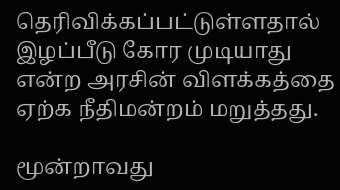தெரிவிக்கப்பட்டுள்ளதால் இழப்பீடு கோர முடியாது என்ற அரசின் விளக்கத்தை ஏற்க நீதிமன்றம் மறுத்தது.

மூன்றாவது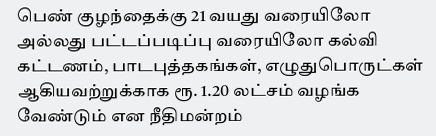பெண் குழந்தைக்கு 21 வயது வரையிலோ அல்லது பட்டப்படிப்பு வரையிலோ கல்வி கட்டணம், பாடபுத்தகங்கள், எழுதுபொருட்கள் ஆகியவற்றுக்காக ரூ. 1.20 லட்சம் வழங்க வேண்டும் என நீதிமன்றம்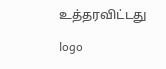உத்தரவிட்டது

logo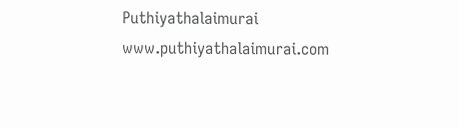Puthiyathalaimurai
www.puthiyathalaimurai.com